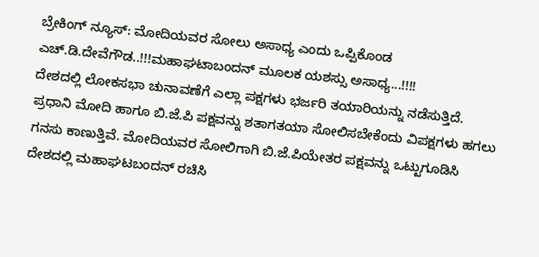ಬ್ರೇಕಿಂಗ್ ನ್ಯೂಸ್: ಮೋದಿಯವರ ಸೋಲು ಅಸಾಧ್ಯ ಎಂದು ಒಪ್ಪಿಕೊಂಡ ಎಚ್.ಡಿ.ದೇವೆಗೌಡ..!!!ಮಹಾಘಟಾಬಂದನ್ ಮೂಲಕ ಯಶಸ್ಸು ಅಸಾಧ್ಯ...!!!!
ದೇಶದಲ್ಲಿ ಲೋಕಸಭಾ ಚುನಾವಣೆಗೆ ಎಲ್ಲಾ ಪಕ್ಷಗಳು ಭರ್ಜರಿ ತಯಾರಿಯನ್ನು ನಡೆಸುತ್ತಿದೆ. ಪ್ರಧಾನಿ ಮೋದಿ ಹಾಗೂ ಬಿ.ಜೆ.ಪಿ ಪಕ್ಷವನ್ನು ಶತಾಗತಯಾ ಸೋಲಿಸಬೇಕೆಂದು ವಿಪಕ್ಷಗಳು ಹಗಲು ಗನಸು ಕಾಣುತ್ತಿವೆ. ಮೋದಿಯವರ ಸೋಲಿಗಾಗಿ ಬಿ.ಜೆ.ಪಿಯೇತರ ಪಕ್ಷವನ್ನು ಒಟ್ಟುಗೂಡಿಸಿ ದೇಶದಲ್ಲಿ ಮಹಾಘಟಬಂದನ್ ರಚಿಸಿ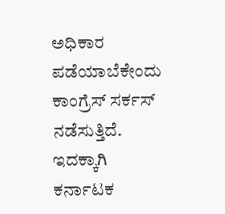ಅಧಿಕಾರ ಪಡೆಯಾಬೆಕೇಂದು ಕಾಂಗ್ರೆಸ್ ಸರ್ಕಸ್ ನಡೆಸುತ್ತಿದೆ. ಇದಕ್ಕಾಗಿ ಕರ್ನಾಟಕ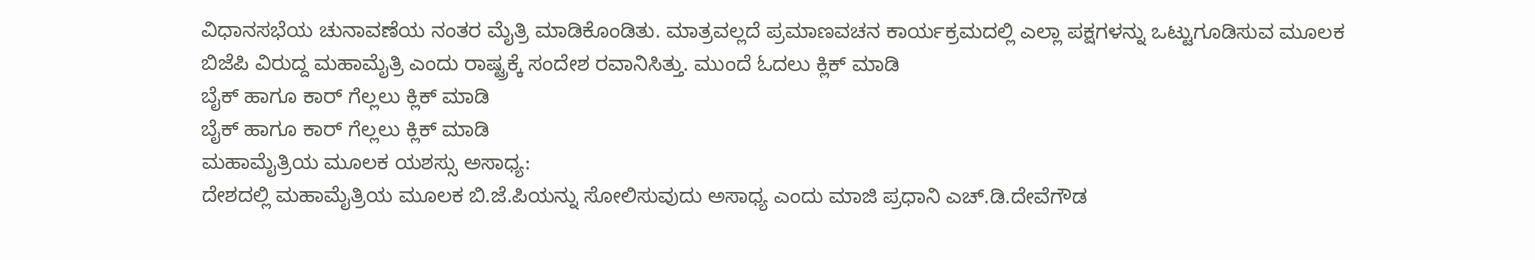ವಿಧಾನಸಭೆಯ ಚುನಾವಣೆಯ ನಂತರ ಮೈತ್ರಿ ಮಾಡಿಕೊಂಡಿತು. ಮಾತ್ರವಲ್ಲದೆ ಪ್ರಮಾಣವಚನ ಕಾರ್ಯಕ್ರಮದಲ್ಲಿ ಎಲ್ಲಾ ಪಕ್ಷಗಳನ್ನು ಒಟ್ಟುಗೂಡಿಸುವ ಮೂಲಕ ಬಿಜೆಪಿ ವಿರುದ್ದ ಮಹಾಮೈತ್ರಿ ಎಂದು ರಾಷ್ಟ್ರಕ್ಕೆ ಸಂದೇಶ ರವಾನಿಸಿತ್ತು. ಮುಂದೆ ಓದಲು ಕ್ಲಿಕ್ ಮಾಡಿ
ಬೈಕ್ ಹಾಗೂ ಕಾರ್ ಗೆಲ್ಲಲು ಕ್ಲಿಕ್ ಮಾಡಿ
ಬೈಕ್ ಹಾಗೂ ಕಾರ್ ಗೆಲ್ಲಲು ಕ್ಲಿಕ್ ಮಾಡಿ
ಮಹಾಮೈತ್ರಿಯ ಮೂಲಕ ಯಶಸ್ಸು ಅಸಾಧ್ಯ:
ದೇಶದಲ್ಲಿ ಮಹಾಮೈತ್ರಿಯ ಮೂಲಕ ಬಿ.ಜೆ.ಪಿಯನ್ನು ಸೋಲಿಸುವುದು ಅಸಾಧ್ಯ ಎಂದು ಮಾಜಿ ಪ್ರಧಾನಿ ಎಚ್.ಡಿ.ದೇವೆಗೌಡ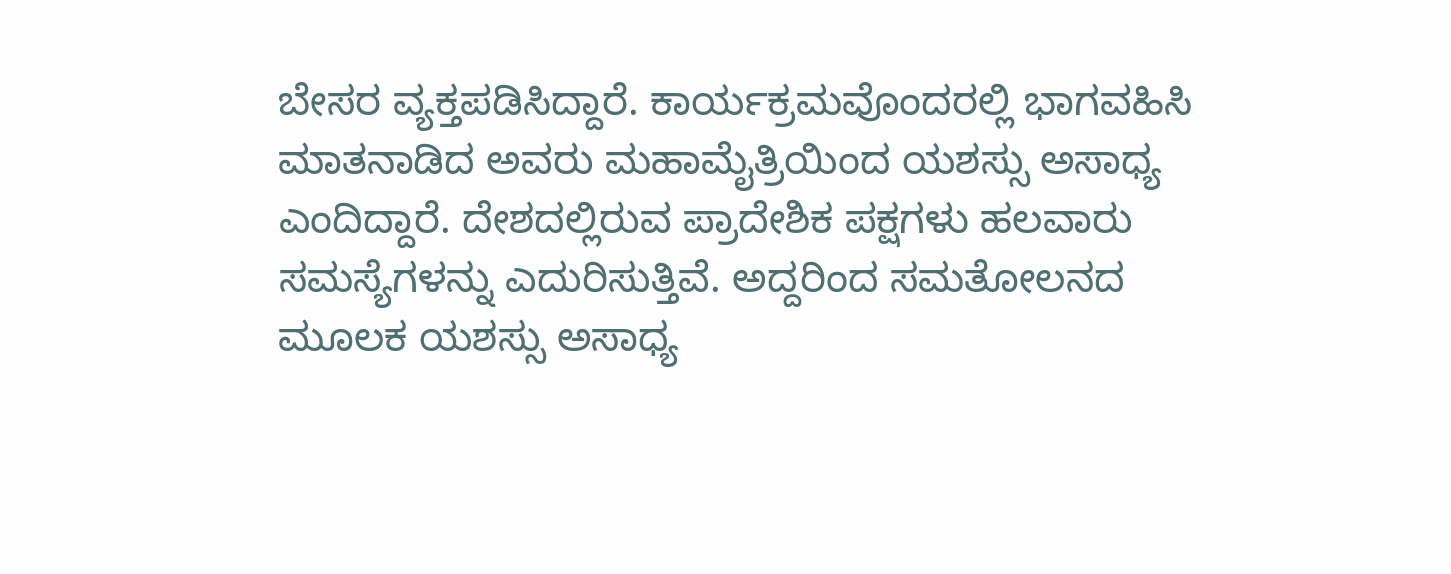ಬೇಸರ ವ್ಯಕ್ತಪಡಿಸಿದ್ದಾರೆ. ಕಾರ್ಯಕ್ರಮವೊಂದರಲ್ಲಿ ಭಾಗವಹಿಸಿ ಮಾತನಾಡಿದ ಅವರು ಮಹಾಮೈತ್ರಿಯಿಂದ ಯಶಸ್ಸು ಅಸಾಧ್ಯ ಎಂದಿದ್ದಾರೆ. ದೇಶದಲ್ಲಿರುವ ಪ್ರಾದೇಶಿಕ ಪಕ್ಷಗಳು ಹಲವಾರು ಸಮಸ್ಯೆಗಳನ್ನು ಎದುರಿಸುತ್ತಿವೆ. ಅದ್ದರಿಂದ ಸಮತೋಲನದ ಮೂಲಕ ಯಶಸ್ಸು ಅಸಾಧ್ಯ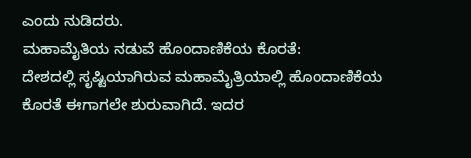ಎಂದು ನುಡಿದರು.
ಮಹಾಮೈತಿಯ ನಡುವೆ ಹೊಂದಾಣಿಕೆಯ ಕೊರತೆ:
ದೇಶದಲ್ಲಿ ಸೃಷ್ಟಿಯಾಗಿರುವ ಮಹಾಮೈತ್ರಿಯಾಲ್ಲಿ ಹೊಂದಾಣಿಕೆಯ ಕೊರತೆ ಈಗಾಗಲೇ ಶುರುವಾಗಿದೆ. ಇದರ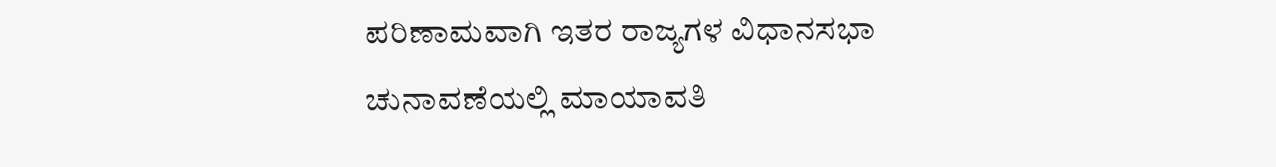ಪರಿಣಾಮವಾಗಿ ಇತರ ರಾಜ್ಯಗಳ ವಿಧಾನಸಭಾ ಚುನಾವಣೆಯಲ್ಲಿ ಮಾಯಾವತಿ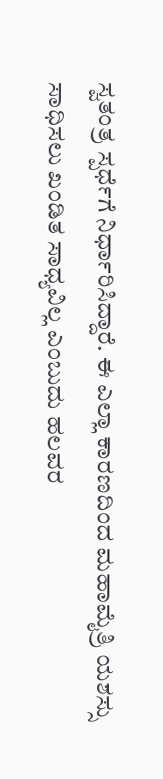ಸ್ವತಂತ್ರ ಸ್ಪರ್ಧೆಗೆ ನಿರ್ಧಾರಿಸಿದ್ದಾರೆ. ಈ ಎಲ್ಲಾ ಕಾರಣದಿಂದ ಮಹಾಮೈತ್ರಿ ಯಶಸ್ಸು ಸಾಧಿಸಲು ಖಂಡಿತ ಸಾಧ್ಯವಿಲ್ಲ ಎಂಬುದು ಹಲವರ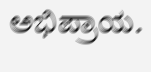ಅಭಿಪ್ರಾಯ.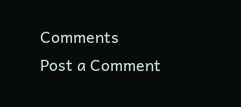Comments
Post a Comment